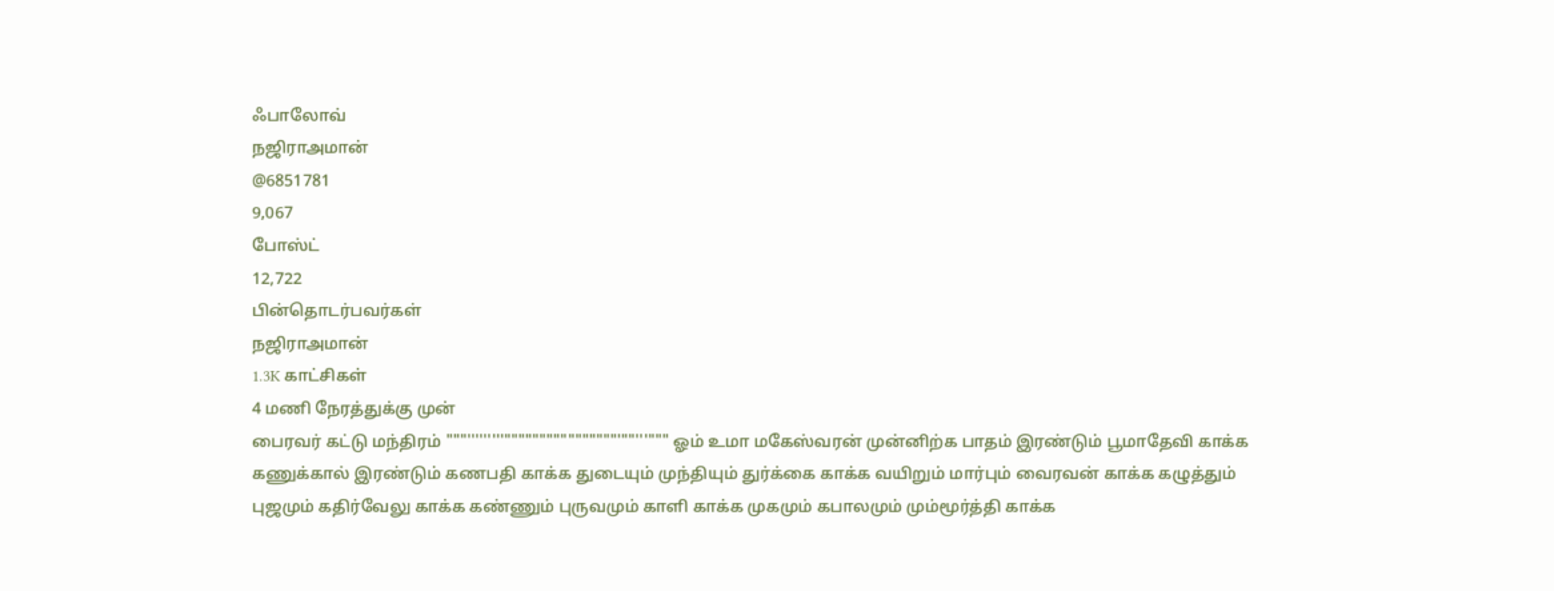ஃபாலோவ்
நஜிராஅமான்
@6851781
9,067
போஸ்ட்
12,722
பின்தொடர்பவர்கள்
நஜிராஅமான்
1.3K காட்சிகள்
4 மணி நேரத்துக்கு முன்
பைரவர் கட்டு மந்திரம் """'''''''''""""""""""""""""'""'''""" ஓம் உமா மகேஸ்வரன் முன்னிற்க பாதம் இரண்டும் பூமாதேவி காக்க கணுக்கால் இரண்டும் கணபதி காக்க துடையும் முந்தியும் துர்க்கை காக்க வயிறும் மார்பும் வைரவன் காக்க கழுத்தும் புஜமும் கதிர்வேலு காக்க கண்ணும் புருவமும் காளி காக்க முகமும் கபாலமும் மும்மூர்த்தி காக்க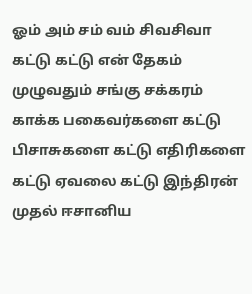ஓம் அம் சம் வம் சிவசிவா கட்டு கட்டு என் தேகம் முழுவதும் சங்கு சக்கரம் காக்க பகைவர்களை கட்டு பிசாசுகளை கட்டு எதிரிகளை கட்டு ஏவலை கட்டு இந்திரன் முதல் ஈசானிய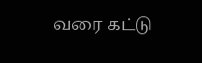வரை கட்டு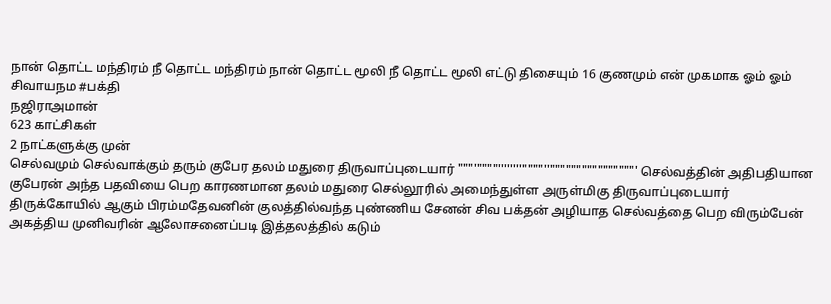நான் தொட்ட மந்திரம் நீ தொட்ட மந்திரம் நான் தொட்ட மூலி நீ தொட்ட மூலி எட்டு திசையும் 16 குணமும் என் முகமாக ஓம் ஓம் சிவாயநம #பக்தி
நஜிராஅமான்
623 காட்சிகள்
2 நாட்களுக்கு முன்
செல்வமும் செல்வாக்கும் தரும் குபேர தலம் மதுரை திருவாப்புடையார் """'""""''''''''""""''""""""""""""""""' செல்வத்தின் அதிபதியான குபேரன் அந்த பதவியை பெற காரணமான தலம் மதுரை செல்லூரில் அமைந்துள்ள அருள்மிகு திருவாப்புடையார் திருக்கோயில் ஆகும் பிரம்மதேவனின் குலத்தில்வந்த புண்ணிய சேனன் சிவ பக்தன் அழியாத செல்வத்தை பெற விரும்பேன் அகத்திய முனிவரின் ஆலோசனைப்படி இத்தலத்தில் கடும்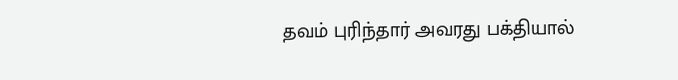தவம் புரிந்தார் அவரது பக்தியால்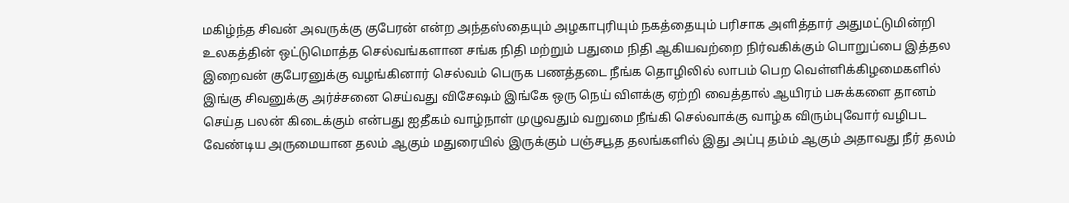மகிழ்ந்த சிவன் அவருக்கு குபேரன் என்ற அந்தஸ்தையும் அழகாபுரியும் நகத்தையும் பரிசாக அளித்தார் அதுமட்டுமின்றி உலகத்தின் ஒட்டுமொத்த செல்வங்களான சங்க நிதி மற்றும் பதுமை நிதி ஆகியவற்றை நிர்வகிக்கும் பொறுப்பை இத்தல இறைவன் குபேரனுக்கு வழங்கினார் செல்வம் பெருக பணத்தடை நீங்க தொழிலில் லாபம் பெற வெள்ளிக்கிழமைகளில் இங்கு சிவனுக்கு அர்ச்சனை செய்வது விசேஷம் இங்கே ஒரு நெய் விளக்கு ஏற்றி வைத்தால் ஆயிரம் பசுக்களை தானம் செய்த பலன் கிடைக்கும் என்பது ஐதீகம் வாழ்நாள் முழுவதும் வறுமை நீங்கி செல்வாக்கு வாழ்க விரும்புவோர் வழிபட வேண்டிய அருமையான தலம் ஆகும் மதுரையில் இருக்கும் பஞ்சபூத தலங்களில் இது அப்பு தம்ம் ஆகும் அதாவது நீர் தலம்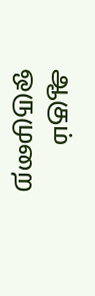ஆகும் ஒருமுறை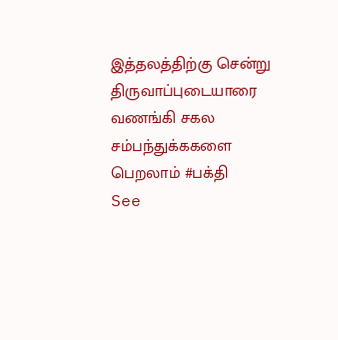இத்தலத்திற்கு சென்று திருவாப்புடையாரை வணங்கி சகல சம்பந்துக்ககளை பெறலாம் #பக்தி
See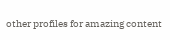other profiles for amazing content